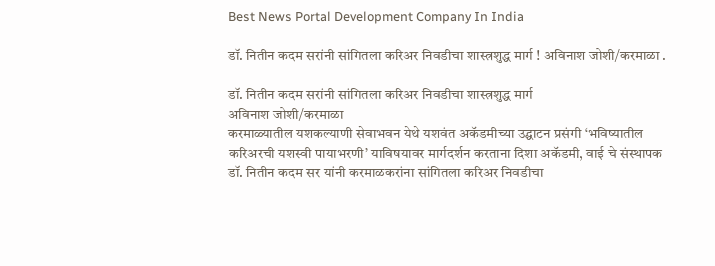Best News Portal Development Company In India

डॉ. नितीन कदम सरांनी सांगितला करिअर निवडीचा शास्त्रशुद्ध मार्ग ! अविनाश जोशी/करमाळा .

डॉ. नितीन कदम सरांनी सांगितला करिअर निवडीचा शास्त्रशुद्ध मार्ग
अविनाश जोशी/करमाळा
करमाळ्यातील यशकल्याणी सेवाभवन येथे यशवंत अकॅडमीच्या उद्घाटन प्रसंगी ‘भविष्यातील करिअरची यशस्वी पायाभरणी’ याविषयावर मार्गदर्शन करताना दिशा अकॅडमी, वाई चे संस्थापक डॉ. नितीन कदम सर यांनी करमाळकरांना सांगितला करिअर निवडीचा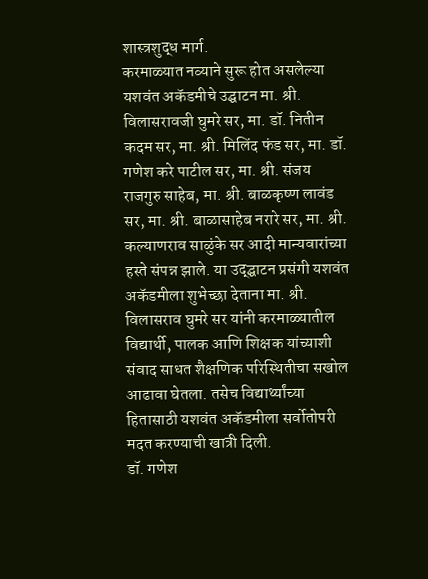शास्त्रशुद्ध मार्ग.
करमाळ्यात नव्याने सुरू होत असलेल्या यशवंत अकॅडमीचे उद्घाटन मा. श्री. विलासरावजी घुमरे सर, मा. डॉ. नितीन कदम सर, मा. श्री. मिलिंद फंड सर, मा. डॉ. गणेश करे पाटील सर, मा. श्री. संजय राजगुरु साहेब, मा. श्री. बाळकृष्ण लावंड सर, मा. श्री. बाळासाहेब नरारे सर, मा. श्री. कल्याणराव साळुंके सर आदी मान्यवारांच्या हस्ते संपन्न झाले. या उद्द्घाटन प्रसंगी यशवंत अकॅडमीला शुभेच्छा देताना मा. श्री. विलासराव घुमरे सर यांनी करमाळ्यातील विद्यार्थी, पालक आणि शिक्षक यांच्याशी संवाद साधत शैक्षणिक परिस्थितीचा सखोल आढावा घेतला. तसेच विद्यार्थ्यांच्या हितासाठी यशवंत अकॅडमीला सर्वोतोपरी मदत करण्याची खात्री दिली.
डॉ. गणेश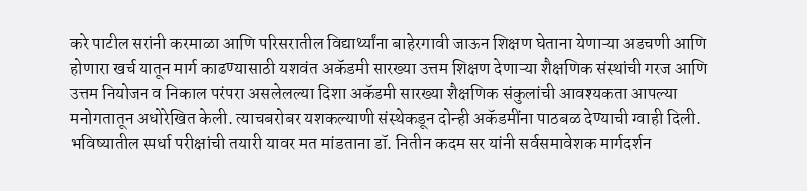करे पाटील सरांनी करमाळा आणि परिसरातील विद्यार्थ्यांना बाहेरगावी जाऊन शिक्षण घेताना येणाऱ्या अडचणी आणि होणारा खर्च यातून मार्ग काढण्यासाठी यशवंत अकॅडमी सारख्या उत्तम शिक्षण देणाऱ्या शैक्षणिक संस्थांची गरज आणि उत्तम नियोजन व निकाल परंपरा असलेलल्या दिशा अकॅडमी सारख्या शैक्षणिक संकुलांची आवश्यकता आपल्या मनोगतातून अधोरेखित केली. त्याचबरोबर यशकल्याणी संस्थेकडून दोन्ही अकॅडमींना पाठबळ देण्याची ग्वाही दिली.
भविष्यातील स्पर्धा परीक्षांची तयारी यावर मत मांडताना डॉ. नितीन कदम सर यांनी सर्वसमावेशक मार्गदर्शन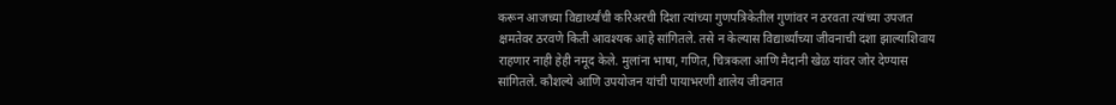करून आजच्या विद्यार्थ्यांची करिअरची दिशा त्यांच्या गुणपत्रिकेतील गुणांवर न ठरवता त्यांच्या उपजत क्षमतेवर ठरवणे किती आवश्यक आहे सांगितले. तसे न केल्यास विद्यार्थ्यांच्या जीवनाची दशा झाल्याशिवाय राहणार नाही हेही नमूद केले. मुलांना भाषा, गणित, चित्रकला आणि मैदानी खेळ यांवर जोर देण्यास सांगितले. कौशल्ये आणि उपयोजन यांची पायाभरणी शालेय जीवनात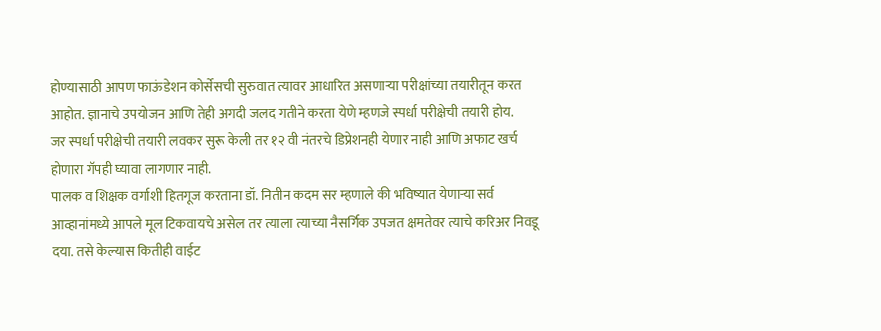होण्यासाठी आपण फाऊंडेशन कोर्सेसची सुरुवात त्यावर आधारित असणाऱ्या परीक्षांच्या तयारीतून करत आहोत. ज्ञानाचे उपयोजन आणि तेही अगदी जलद गतीने करता येणे म्हणजे स्पर्धा परीक्षेची तयारी होय.
जर स्पर्धा परीक्षेची तयारी लवकर सुरू केली तर १२ वी नंतरचे डिप्रेशनही येणार नाही आणि अफाट खर्च होणारा गॅपही घ्यावा लागणार नाही.
पालक व शिक्षक वर्गाशी हितगूज करताना डॉ. नितीन कदम सर म्हणाले की भविष्यात येणाऱ्या सर्व आव्हानांमध्ये आपले मूल टिकवायचे असेल तर त्याला त्याच्या नैसर्गिक उपजत क्षमतेवर त्याचे करिअर निवडू दया. तसे केल्यास कितीही वाईट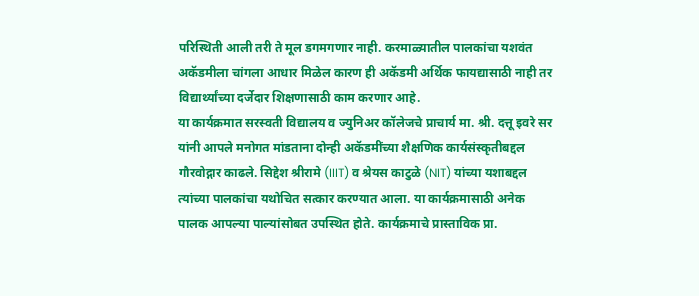परिस्थिती आली तरी ते मूल डगमगणार नाही. करमाळ्यातील पालकांचा यशवंत अकॅडमीला चांगला आधार मिळेल कारण ही अकॅडमी अर्थिक फायद्यासाठी नाही तर विद्यार्थ्यांच्या दर्जेदार शिक्षणासाठी काम करणार आहे.
या कार्यक्रमात सरस्वती विद्यालय व ज्युनिअर कॉलेजचे प्राचार्य मा. श्री. दत्तू इवरे सर यांनी आपले मनोगत मांडताना दोन्ही अकॅडमींच्या शैक्षणिक कार्यसंस्कृतीबद्दल गौरवोद्गार काढले. सिद्देश श्रीरामे (IIIT) व श्रेयस काटुळे (NIT) यांच्या यशाबद्दल त्यांच्या पालकांचा यथोचित सत्कार करण्यात आला. या कार्यक्रमासाठी अनेक पालक आपल्या पाल्यांसोबत उपस्थित होते. कार्यक्रमाचे प्रास्ताविक प्रा.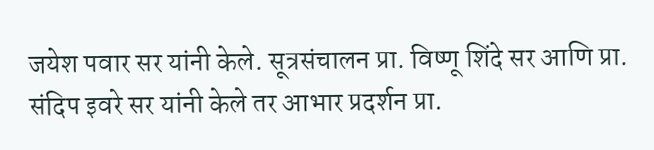जयेश पवार सर यांनी केले. सूत्रसंचालन प्रा. विष्णू शिंदे सर आणि प्रा. संदिप इवरे सर यांनी केले तर आभार प्रदर्शन प्रा.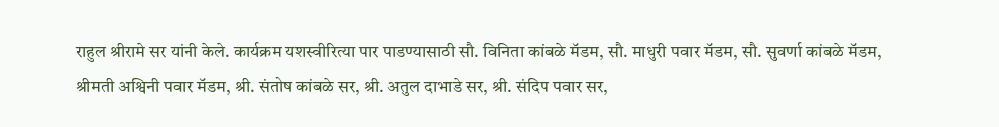राहुल श्रीरामे सर यांनी केले. कार्यक्रम यशस्वीरित्या पार पाडण्यासाठी सौ. विनिता कांबळे मॅडम, सौ. माधुरी पवार मॅडम, सौ. सुवर्णा कांबळे मॅडम, श्रीमती अश्विनी पवार मॅडम, श्री. संतोष कांबळे सर, श्री. अतुल दाभाडे सर, श्री. संदिप पवार सर,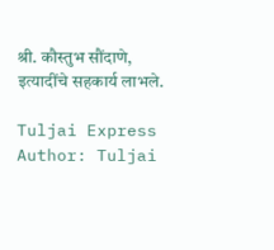श्री. कौस्तुभ सौंदाणे, इत्यादींचे सहकार्य लाभले.

Tuljai Express
Author: Tuljai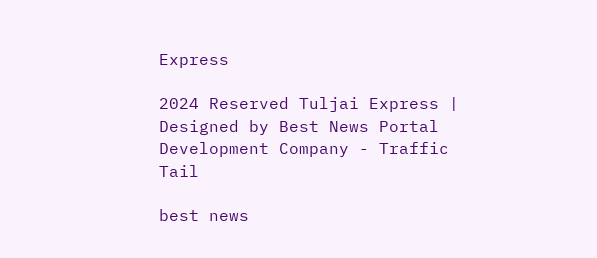Express

2024 Reserved Tuljai Express | Designed by Best News Portal Development Company - Traffic Tail

best news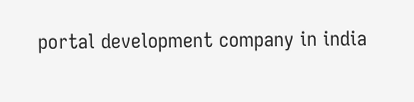portal development company in india